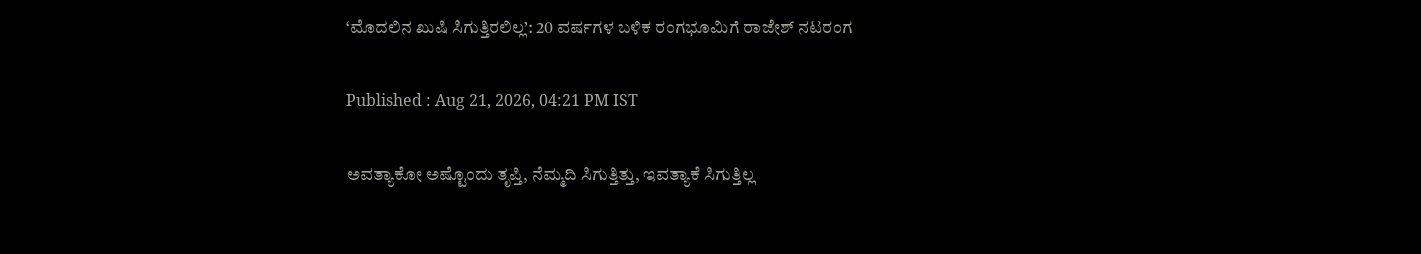‘ಮೊದಲಿನ ಖುಷಿ ಸಿಗುತ್ತಿರಲಿಲ್ಲ’: 20 ವರ್ಷಗಳ ಬಳಿಕ ರಂಗಭೂಮಿಗೆ ರಾಜೇಶ್ ನಟರಂಗ

Published : Aug 21, 2026, 04:21 PM IST

ಅವತ್ಯಾಕೋ ಅಷ್ಟೊಂದು ತೃಪ್ತಿ, ನೆಮ್ಮದಿ ಸಿಗುತ್ತಿತ್ತು, ಇವತ್ಯಾಕೆ ಸಿಗುತ್ತಿಲ್ಲ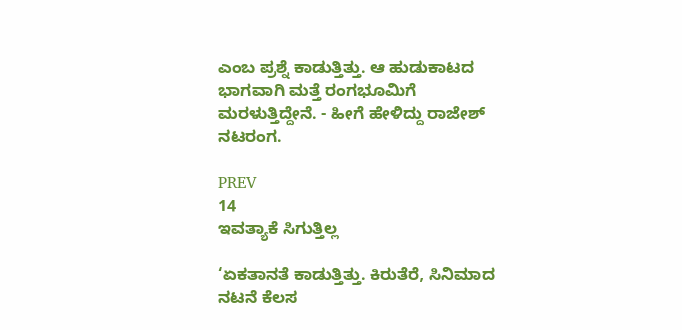ಎಂಬ ಪ್ರಶ್ನೆ ಕಾಡುತ್ತಿತ್ತು. ಆ ಹುಡುಕಾಟದ ಭಾಗವಾಗಿ ಮತ್ತೆ ರಂಗಭೂಮಿಗೆ ಮರಳುತ್ತಿದ್ದೇನೆ. - ಹೀಗೆ ಹೇಳಿದ್ದು ರಾಜೇಶ್ ನಟರಂಗ.

PREV
14
ಇವತ್ಯಾಕೆ ಸಿಗುತ್ತಿಲ್ಲ

‘ಏಕತಾನತೆ ಕಾಡುತ್ತಿತ್ತು. ಕಿರುತೆರೆ, ಸಿನಿಮಾದ ನಟನೆ ಕೆಲಸ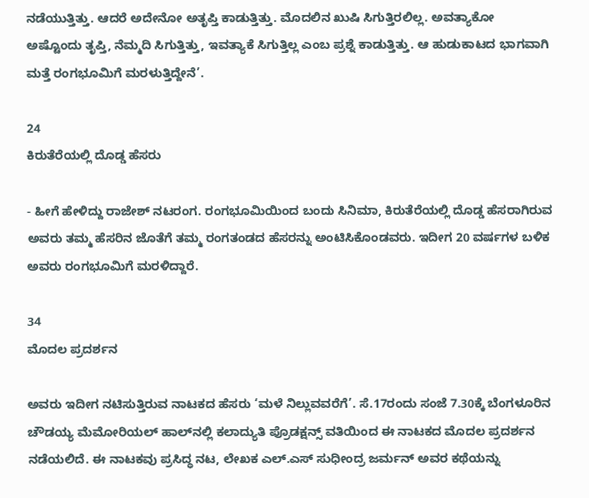ನಡೆಯುತ್ತಿತ್ತು. ಆದರೆ ಅದೇನೋ ಅತೃಪ್ತಿ ಕಾಡುತ್ತಿತ್ತು. ಮೊದಲಿನ ಖುಷಿ ಸಿಗುತ್ತಿರಲಿಲ್ಲ. ಅವತ್ಯಾಕೋ ಅಷ್ಟೊಂದು ತೃಪ್ತಿ, ನೆಮ್ಮದಿ ಸಿಗುತ್ತಿತ್ತು, ಇವತ್ಯಾಕೆ ಸಿಗುತ್ತಿಲ್ಲ ಎಂಬ ಪ್ರಶ್ನೆ ಕಾಡುತ್ತಿತ್ತು. ಆ ಹುಡುಕಾಟದ ಭಾಗವಾಗಿ ಮತ್ತೆ ರಂಗಭೂಮಿಗೆ ಮರಳುತ್ತಿದ್ದೇನೆ’.

24
ಕಿರುತೆರೆಯಲ್ಲಿ ದೊಡ್ಡ ಹೆಸರು

- ಹೀಗೆ ಹೇಳಿದ್ದು ರಾಜೇಶ್ ನಟರಂಗ. ರಂಗಭೂಮಿಯಿಂದ ಬಂದು ಸಿನಿಮಾ, ಕಿರುತೆರೆಯಲ್ಲಿ ದೊಡ್ಡ ಹೆಸರಾಗಿರುವ ಅವರು ತಮ್ಮ ಹೆಸರಿನ ಜೊತೆಗೆ ತಮ್ಮ ರಂಗತಂಡದ ಹೆಸರನ್ನು ಅಂಟಿಸಿಕೊಂಡವರು. ಇದೀಗ 20 ವರ್ಷಗಳ ಬಳಿಕ ಅ‍ವರು ರಂಗಭೂಮಿಗೆ ಮರಳಿದ್ದಾರೆ.

34
ಮೊದಲ ಪ್ರದರ್ಶನ

ಅವರು ಇದೀಗ ನಟಿಸುತ್ತಿರುವ ನಾಟಕದ ಹೆಸರು ‘ಮಳೆ ನಿಲ್ಲುವವರೆಗೆ’. ಸೆ.17ರಂದು ಸಂಜೆ 7.30ಕ್ಕೆ ಬೆಂಗಳೂರಿನ ಚೌಡಯ್ಯ ಮೆಮೋರಿಯಲ್‌ ಹಾಲ್‌ನಲ್ಲಿ ಕಲಾದ್ಯುತಿ ಪ್ರೊಡಕ್ಷನ್ಸ್‌ ವತಿಯಿಂದ ಈ ನಾಟಕದ ಮೊದಲ ಪ್ರದರ್ಶನ ನಡೆಯಲಿದೆ. ಈ ನಾಟಕವು ಪ್ರಸಿದ್ಧ ನಟ, ಲೇಖಕ ಎಲ್‌.ಎಸ್‌ ಸುಧೀಂದ್ರ ಜರ್ಮನ್‌ ಅವರ ಕಥೆಯನ್ನು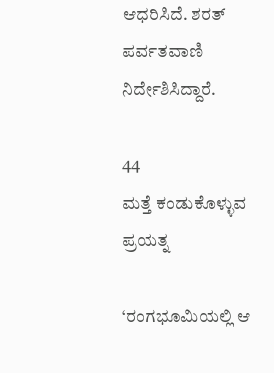ಆಧರಿಸಿದೆ. ಶರತ್‌ ಪರ್ವತವಾಣಿ ನಿರ್ದೇಶಿಸಿದ್ದಾರೆ.

44
ಮತ್ತೆ ಕಂಡುಕೊಳ್ಳುವ ಪ್ರಯತ್ನ

‘ರಂಗಭೂಮಿಯಲ್ಲಿ ಆ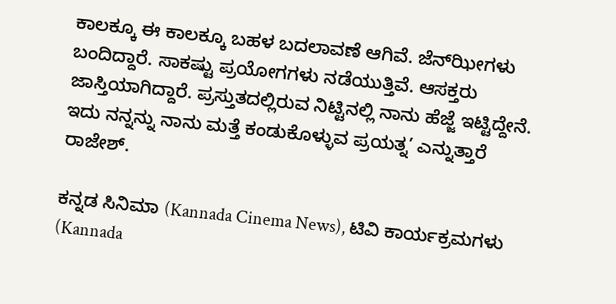ಕಾಲಕ್ಕೂ ಈ ಕಾಲಕ್ಕೂ ಬಹಳ ಬದಲಾವಣೆ ಆಗಿವೆ. ಜೆನ್‌ಝೀಗಳು ಬಂದಿದ್ದಾರೆ. ಸಾಕಷ್ಟು ಪ್ರಯೋಗಗಳು ನಡೆಯುತ್ತಿವೆ. ಆಸಕ್ತರು ಜಾಸ್ತಿಯಾಗಿದ್ದಾರೆ. ಪ್ರಸ್ತುತದಲ್ಲಿರುವ ನಿಟ್ಟಿನಲ್ಲಿ ನಾನು ಹೆಜ್ಜೆ ಇಟ್ಟಿದ್ದೇನೆ. ಇದು ನನ್ನನ್ನು ನಾನು ಮತ್ತೆ ಕಂಡುಕೊಳ್ಳುವ ಪ್ರಯತ್ನ’ ಎನ್ನುತ್ತಾರೆ ರಾಜೇಶ್.

ಕನ್ನಡ ಸಿನಿಮಾ (Kannada Cinema News), ಟಿವಿ ಕಾರ್ಯಕ್ರಮಗಳು (Kannada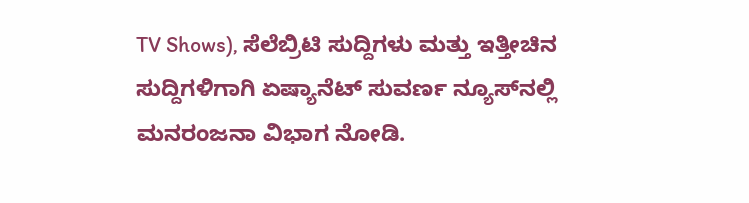TV Shows), ಸೆಲೆಬ್ರಿಟಿ ಸುದ್ದಿಗಳು ಮತ್ತು ಇತ್ತೀಚಿನ ಸುದ್ದಿಗಳಿಗಾಗಿ ಏಷ್ಯಾನೆಟ್ ಸುವರ್ಣ ನ್ಯೂಸ್‌ನಲ್ಲಿ ಮನರಂಜನಾ ವಿಭಾಗ ನೋಡಿ.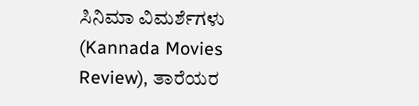ಸಿನಿಮಾ ವಿಮರ್ಶೆಗಳು (Kannada Movies Review), ತಾರೆಯರ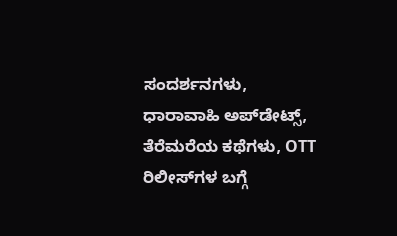ಸಂದರ್ಶನಗಳು, ಧಾರಾವಾಹಿ ಅಪ್‌ಡೇಟ್ಸ್‌, ತೆರೆಮರೆಯ ಕಥೆಗಳು, OTT ರಿಲೀಸ್‌ಗಳ ಬಗ್ಗೆ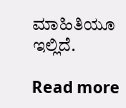ಮಾಹಿತಿಯೂ ಇಲ್ಲಿದೆ.

Read more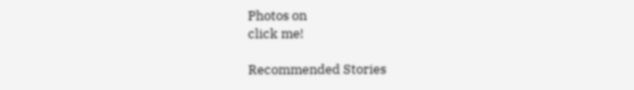Photos on
click me!

Recommended Stories